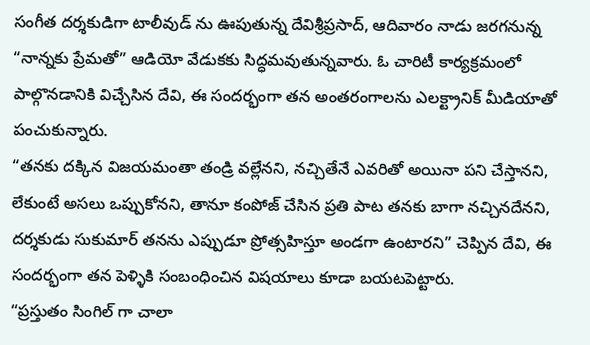సంగీత దర్శకుడిగా టాలీవుడ్ ను ఊపుతున్న దేవిశ్రీప్రసాద్, ఆదివారం నాడు జరగనున్న “నాన్నకు ప్రేమతో” ఆడియో వేడుకకు సిద్ధమవుతున్నవారు. ఓ చారిటీ కార్యక్రమంలో పాల్గొనడానికి విచ్చేసిన దేవి, ఈ సందర్భంగా తన అంతరంగాలను ఎలక్ట్రానిక్ మీడియాతో పంచుకున్నారు.
“తనకు దక్కిన విజయమంతా తండ్రి వల్లేనని, నచ్చితేనే ఎవరితో అయినా పని చేస్తానని, లేకుంటే అసలు ఒప్పుకోనని, తానూ కంపోజ్ చేసిన ప్రతి పాట తనకు బాగా నచ్చినదేనని, దర్శకుడు సుకుమార్ తనను ఎప్పుడూ ప్రోత్సహిస్తూ అండగా ఉంటారని” చెప్పిన దేవి, ఈ సందర్భంగా తన పెళ్ళికి సంబంధించిన విషయాలు కూడా బయటపెట్టారు.
“ప్రస్తుతం సింగిల్ గా చాలా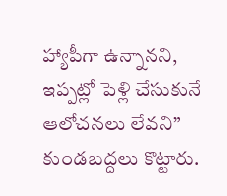హ్యాపీగా ఉన్నానని, ఇప్పట్లో పెళ్లి చేసుకునే ఆలోచనలు లేవని” కుండబద్దలు కొట్టారు.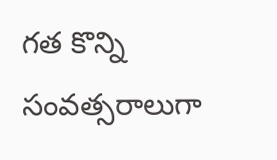గత కొన్ని సంవత్సరాలుగా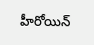హీరోయిన్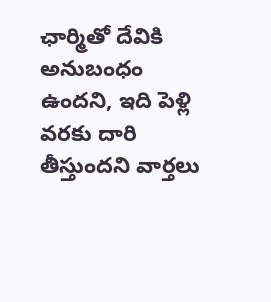ఛార్మితో దేవికి అనుబంధం ఉందని, ఇది పెళ్లి వరకు దారి తీస్తుందని వార్తలు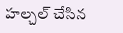హల్చల్ చేసిన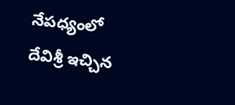నేపధ్యంలో దేవిశ్రీ ఇచ్చిన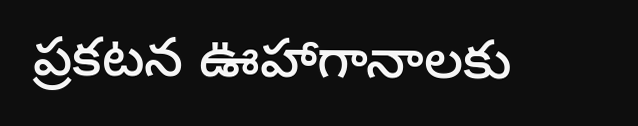ప్రకటన ఊహాగానాలకు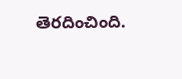తెరదించింది.